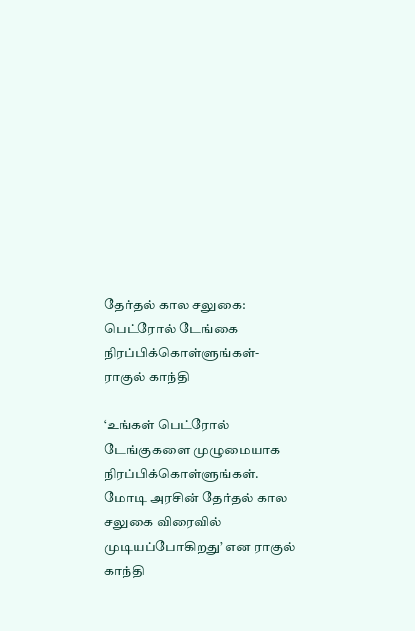தேர்தல் கால சலுகை: பெட்ரோல் டேங்கை நிரப்பிக்கொள்ளுங்கள்- ராகுல் காந்தி

‘உங்கள் பெட்ரோல் டேங்குகளை முழுமையாக நிரப்பிக்கொள்ளுங்கள். மோடி அரசின் தேர்தல் கால சலுகை விரைவில் முடியப்போகிறது’ என ராகுல் காந்தி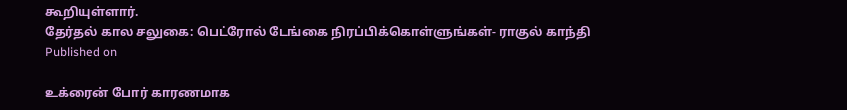கூறியுள்ளார்.
தேர்தல் கால சலுகை: பெட்ரோல் டேங்கை நிரப்பிக்கொள்ளுங்கள்- ராகுல் காந்தி
Published on

உக்ரைன் போர் காரணமாக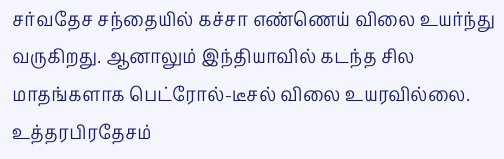சர்வதேச சந்தையில் கச்சா எண்ணெய் விலை உயர்ந்து வருகிறது. ஆனாலும் இந்தியாவில் கடந்த சில மாதங்களாக பெட்ரோல்-டீசல் விலை உயரவில்லை. உத்தரபிரதேசம்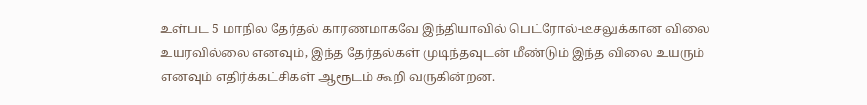உள்பட 5 மாநில தேர்தல் காரணமாகவே இந்தியாவில் பெட்ரோல்-டீசலுக்கான விலை உயரவில்லை எனவும், இந்த தேர்தல்கள் முடிந்தவுடன் மீண்டும் இந்த விலை உயரும் எனவும் எதிர்க்கட்சிகள் ஆரூடம் கூறி வருகின்றன.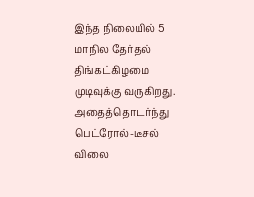இந்த நிலையில் 5 மாநில தேர்தல் திங்கட்கிழமை முடிவுக்கு வருகிறது. அதைத்தொடர்ந்து பெட்ரோல்-டீசல் விலை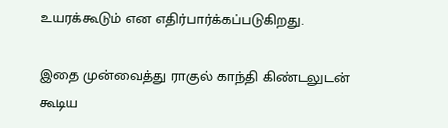உயரக்கூடும் என எதிர்பார்க்கப்படுகிறது.

இதை முன்வைத்து ராகுல் காந்தி கிண்டலுடன் கூடிய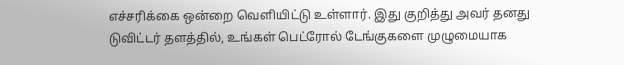எச்சரிக்கை ஒன்றை வெளியிட்டு உள்ளார். இது குறித்து அவர் தனது டுவிட்டர் தளத்தில், உங்கள் பெட்ரோல் டேங்குகளை முழுமையாக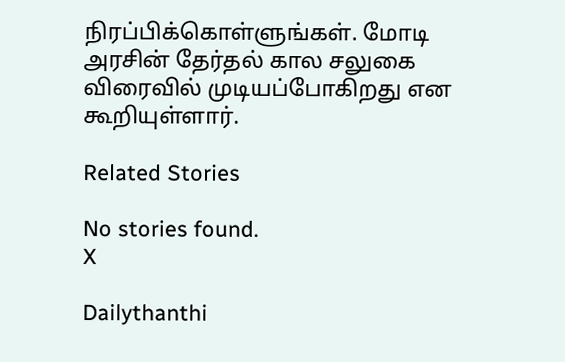நிரப்பிக்கொள்ளுங்கள். மோடி அரசின் தேர்தல் கால சலுகை விரைவில் முடியப்போகிறது என கூறியுள்ளார்.

Related Stories

No stories found.
X

Dailythanthi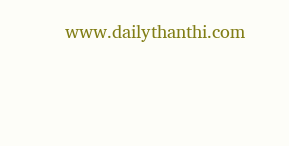www.dailythanthi.com